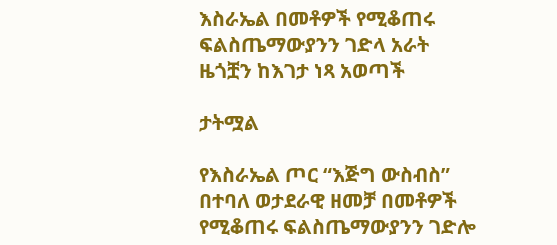እስራኤል በመቶዎች የሚቆጠሩ ፍልስጤማውያንን ገድላ አራት ዜጎቿን ከእገታ ነጻ አወጣች

ታትሟል

የእስራኤል ጦር “እጅግ ውስብስ” በተባለ ወታደራዊ ዘመቻ በመቶዎች የሚቆጠሩ ፍልስጤማውያንን ገድሎ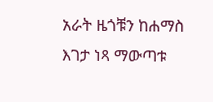አራት ዜጎቹን ከሐማስ እገታ ነጻ ማውጣቱ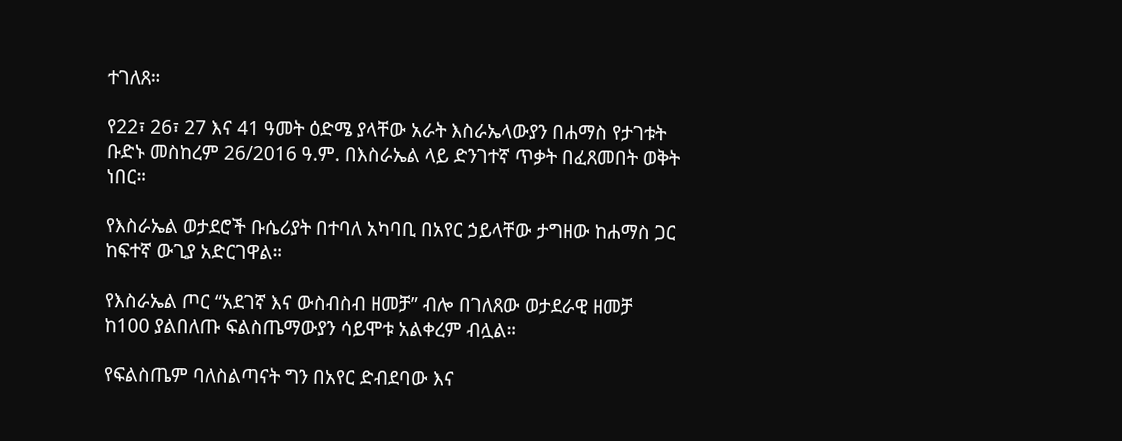ተገለጸ።

የ22፣ 26፣ 27 እና 41 ዓመት ዕድሜ ያላቸው አራት እስራኤላውያን በሐማስ የታገቱት ቡድኑ መስከረም 26/2016 ዓ.ም. በእስራኤል ላይ ድንገተኛ ጥቃት በፈጸመበት ወቅት ነበር።

የእስራኤል ወታደሮች ቡሴሪያት በተባለ አካባቢ በአየር ኃይላቸው ታግዘው ከሐማስ ጋር ከፍተኛ ውጊያ አድርገዋል።

የእስራኤል ጦር “አደገኛ እና ውስብስብ ዘመቻ” ብሎ በገለጸው ወታደራዊ ዘመቻ ከ100 ያልበለጡ ፍልስጤማውያን ሳይሞቱ አልቀረም ብሏል።

የፍልስጤም ባለስልጣናት ግን በአየር ድብደባው እና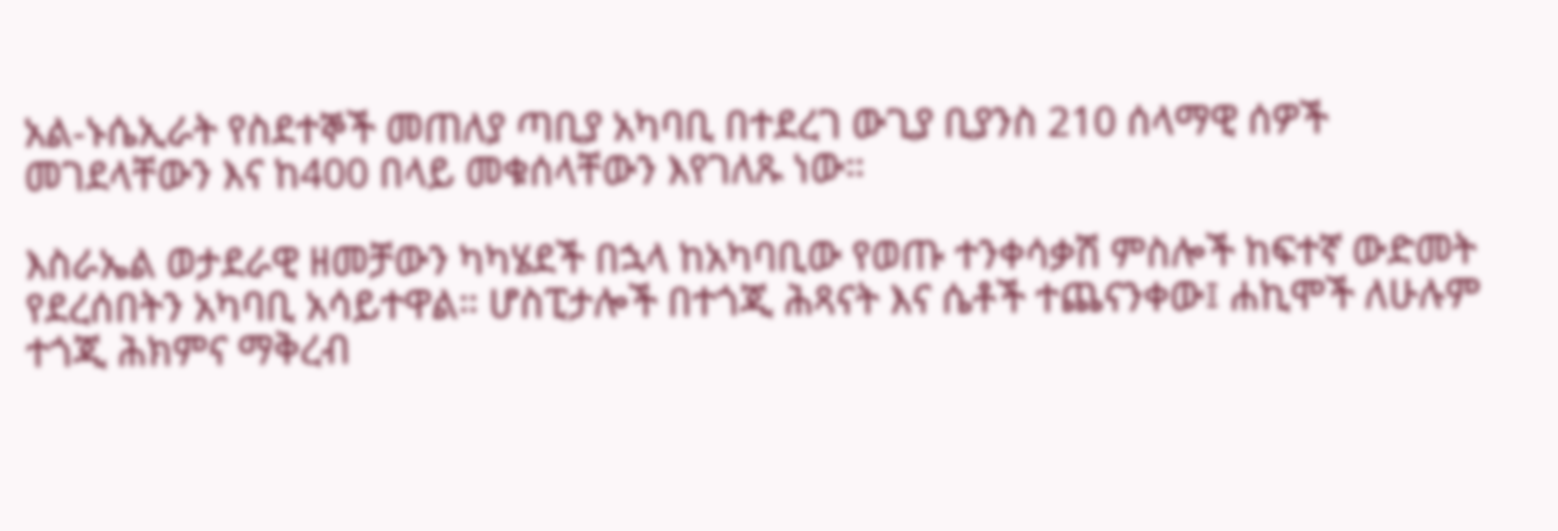አል-ኑሴኢራት የስደተኞች መጠለያ ጣቢያ አካባቢ በተደረገ ውጊያ ቢያንስ 210 ሰላማዊ ሰዎች መገደላቸውን እና ከ400 በላይ መቁሰላቸውን እየገለጹ ነው።

እስራኤል ወታደራዊ ዘመቻውን ካካሄደች በኋላ ከአካባቢው የወጡ ተንቀሳቃሽ ምስሎች ከፍተኛ ውድመት የደረሰበትን አካባቢ አሳይተዋል። ሆስፒታሎች በተጎጂ ሕጻናት እና ሴቶች ተጨናንቀው፤ ሐኪሞች ለሁሉም ተጎጂ ሕክምና ማቅረብ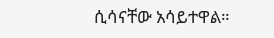ሲሳናቸው አሳይተዋል።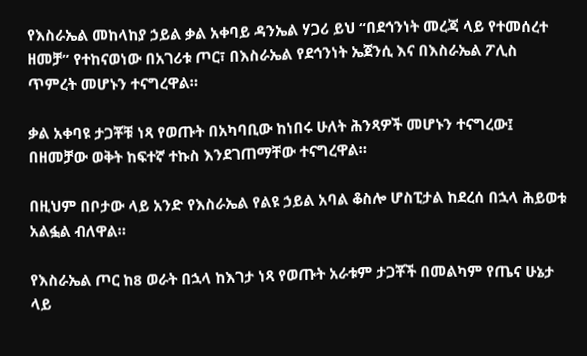የእስራኤል መከላከያ ኃይል ቃል አቀባይ ዳንኤል ሃጋሪ ይህ “በደኅንነት መረጃ ላይ የተመሰረተ ዘመቻ” የተከናወነው በአገሪቱ ጦር፣ በእስራኤል የደኅንነት ኤጀንሲ እና በእስራኤል ፖሊስ ጥምረት መሆኑን ተናግረዋል።

ቃል አቀባዩ ታጋቾቹ ነጻ የወጡት በአካባቢው ከነበሩ ሁለት ሕንጻዎች መሆኑን ተናግረው፤ በዘመቻው ወቅት ከፍተኛ ተኩስ እንደገጠማቸው ተናግረዋል።

በዚህም በቦታው ላይ አንድ የእስራኤል የልዩ ኃይል አባል ቆስሎ ሆስፒታል ከደረሰ በኋላ ሕይወቱ አልፏል ብለዋል።

የእስራኤል ጦር ከ8 ወራት በኋላ ከእገታ ነጻ የወጡት አራቱም ታጋቾች በመልካም የጤና ሁኔታ ላይ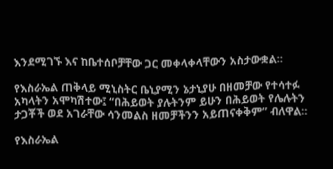እንደሚገኙ እና ከቤተሰቦቻቸው ጋር መቀላቀላቸውን አስታውቋል።

የእስራኤል ጠቅላይ ሚኒስትር ቤኒያሚን ኔታኒያሁ በዘመቻው የተሳተፉ አካላትን አሞካሽተው፤ “በሕይወት ያሉትንም ይሁን በሕይወት የሌሉትን ታጋቾች ወደ አገራቸው ሳንመልስ ዘመቻችንን አይጠናቀቅም” ብለዋል።

የእስራኤል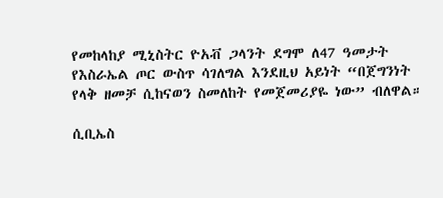የመከላከያ ሚኒስትር ዮአቭ ጋላንት ደግሞ ለ47 ዓመታት የእስራኤል ጦር ውስጥ ሳገለግል እንደዚህ አይነት “በጀግንነት የላቅ ዘመቻ ሲከናወን ስመለከት የመጀመሪያዬ ነው” ብለዋል።

ሲቢኤስ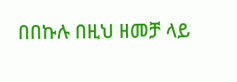በበኩሉ በዚህ ዘመቻ ላይ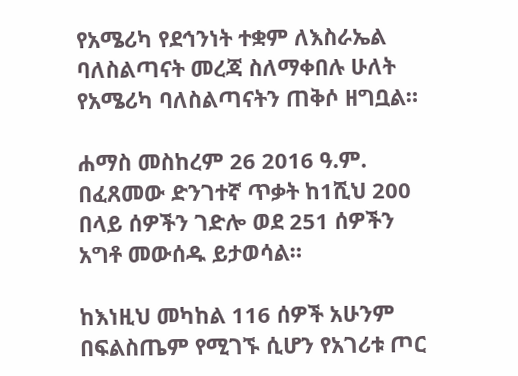የአሜሪካ የደኅንነት ተቋም ለእስራኤል ባለስልጣናት መረጃ ስለማቀበሉ ሁለት የአሜሪካ ባለስልጣናትን ጠቅሶ ዘግቧል።

ሐማስ መስከረም 26 2016 ዓ.ም. በፈጸመው ድንገተኛ ጥቃት ከ1ሺህ 200 በላይ ሰዎችን ገድሎ ወደ 251 ሰዎችን አግቶ መውሰዱ ይታወሳል።

ከእነዚህ መካከል 116 ሰዎች አሁንም በፍልስጤም የሚገኙ ሲሆን የአገሪቱ ጦር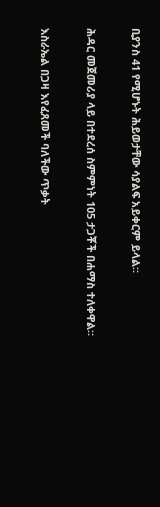ቢያንስ 41 የሚሆኑት ሕይወታቸው ሳያልፍ አይቀርም ይላል።

ሕዳር መጀመሪያ ላይ በተደረሰ ስምምነት 105 ታጋቾች በሐማስ ተለቀዋል።

እስራኤል በጋዛ እየፈጸመች ባለችው ጥቃት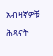አብዛኛዎቹ ሕጻናት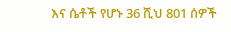እና ሴቶች የሆኑ 36 ሺህ 801 ሰዎች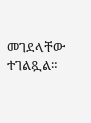መገደላቸው ተገልጿል።